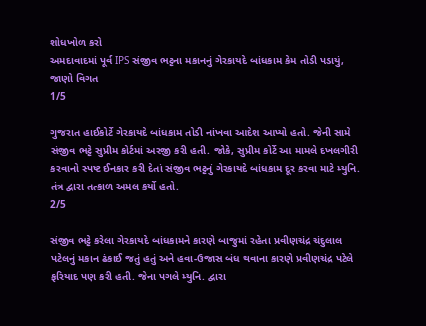શોધખોળ કરો
અમદાવાદમાં પૂર્વ IPS સંજીવ ભટ્ટના મકાનનું ગેરકાયદે બાંધકામ કેમ તોડી પડાયું, જાણો વિગત
1/5

ગુજરાત હાઈકોર્ટે ગેરકાયદે બાંધકામ તોડી નાંખવા આદેશ આપ્યો હતો. જેની સામે સંજીવ ભટ્ટે સુપ્રીમ કોર્ટમાં અરજી કરી હતી. જોકે, સુપ્રીમ કોર્ટે આ મામલે દખલગીરી કરવાનો સ્પષ્ટ ઈનકાર કરી દેતાં સંજીવ ભટ્ટનું ગેરકાયદે બાંધકામ દૂર કરવા માટે મ્યુનિ. તંત્ર દ્વારા તત્કાળ અમલ કર્યો હતો.
2/5

સંજીવ ભટ્ટે કરેલા ગેરકાયદે બાંધકામને કારણે બાજુમાં રહેતા પ્રવીણચંદ્ર ચંદુલાલ પટેલનું મકાન ઢંકાઈ જતું હતું અને હવા-ઉજાસ બંધ થવાના કારણે પ્રવીણચંદ્ર પટેલે ફરિયાદ પણ કરી હતી. જેના પગલે મ્યુનિ. દ્વારા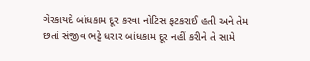ગેરકાયદે બાંધકામ દૂર કરવા નોટિસ ફટકરાઈ હતી અને તેમ છતાં સંજીવ ભટ્ટે ધરાર બાંધકામ દૂર નહીં કરીને તે સામે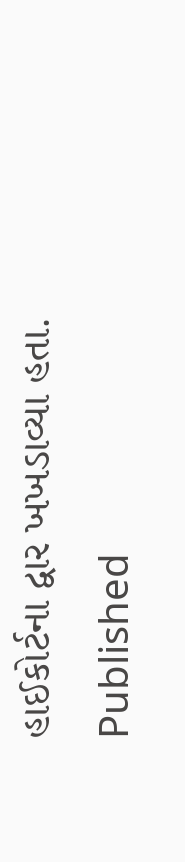હાઈકોર્ટના દ્વાર ખખડાવ્યા હતા.
Published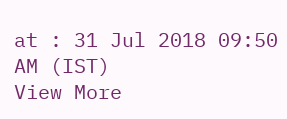at : 31 Jul 2018 09:50 AM (IST)
View More